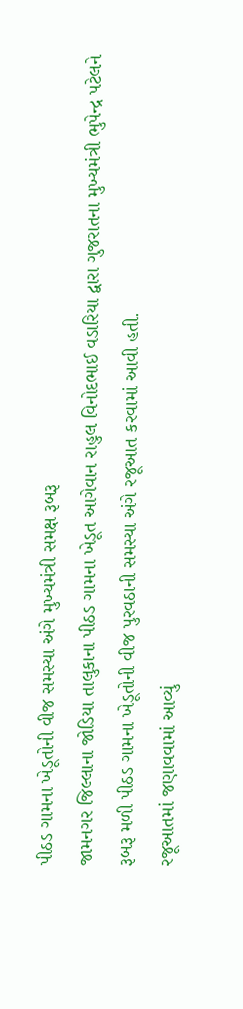પીઠડ ગામના ખેડૂતોની વીજ સમસ્યા અંગે મુખ્યમંત્રી સમક્ષ રૂબરૂ
જામનગર જિલ્લાના જોડિયા તાલુકાના પીઠડ ગામના ખેડૂત આગેવાન રાહુલ વિનોદભાઈ વડારિયા દ્વારા ગુજરાતના મુખ્યમંત્રી ભુપેન્દ્ર પટેલને રૂબરૂ મળી પીઠડ ગામના ખેડૂતોની વીજ પુરવઠાની સમસ્યા અંગે રજૂઆત કરવામાં આવી હતી.
રજૂઆતમાં જણાવવામાં આવ્યું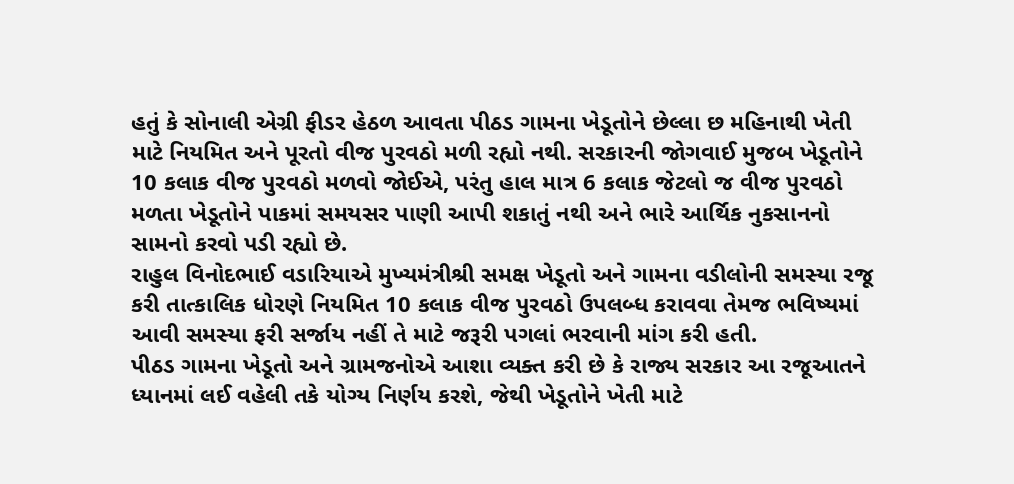હતું કે સોનાલી એગ્રી ફીડર હેઠળ આવતા પીઠડ ગામના ખેડૂતોને છેલ્લા છ મહિનાથી ખેતી માટે નિયમિત અને પૂરતો વીજ પુરવઠો મળી રહ્યો નથી. સરકારની જોગવાઈ મુજબ ખેડૂતોને 10 કલાક વીજ પુરવઠો મળવો જોઈએ, પરંતુ હાલ માત્ર 6 કલાક જેટલો જ વીજ પુરવઠો મળતા ખેડૂતોને પાકમાં સમયસર પાણી આપી શકાતું નથી અને ભારે આર્થિક નુકસાનનો સામનો કરવો પડી રહ્યો છે.
રાહુલ વિનોદભાઈ વડારિયાએ મુખ્યમંત્રીશ્રી સમક્ષ ખેડૂતો અને ગામના વડીલોની સમસ્યા રજૂ કરી તાત્કાલિક ધોરણે નિયમિત 10 કલાક વીજ પુરવઠો ઉપલબ્ધ કરાવવા તેમજ ભવિષ્યમાં આવી સમસ્યા ફરી સર્જાય નહીં તે માટે જરૂરી પગલાં ભરવાની માંગ કરી હતી.
પીઠડ ગામના ખેડૂતો અને ગ્રામજનોએ આશા વ્યક્ત કરી છે કે રાજ્ય સરકાર આ રજૂઆતને ધ્યાનમાં લઈ વહેલી તકે યોગ્ય નિર્ણય કરશે, જેથી ખેડૂતોને ખેતી માટે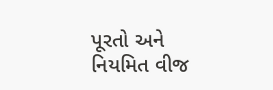પૂરતો અને નિયમિત વીજ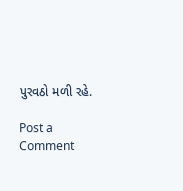પુરવઠો મળી રહે.

Post a Comment